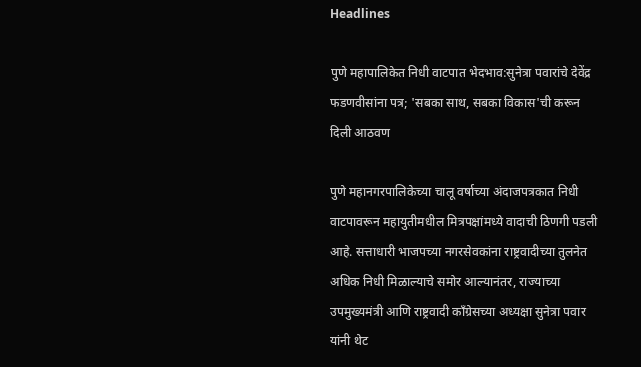Headlines

पुणे महापालिकेत निधी वाटपात भेदभाव:सुनेत्रा पवारांचे देवेंद्र फडणवीसांना पत्र; 'सबका साथ, सबका विकास'ची करून दिली आठवण

पुणे महानगरपालिकेच्या चालू वर्षाच्या अंदाजपत्रकात निधी वाटपावरून महायुतीमधील मित्रपक्षांमध्ये वादाची ठिणगी पडली आहे. सत्ताधारी भाजपच्या नगरसेवकांना राष्ट्रवादीच्या तुलनेत अधिक निधी मिळाल्याचे समोर आल्यानंतर, राज्याच्या उपमुख्यमंत्री आणि राष्ट्रवादी काँग्रेसच्या अध्यक्षा सुनेत्रा पवार यांनी थेट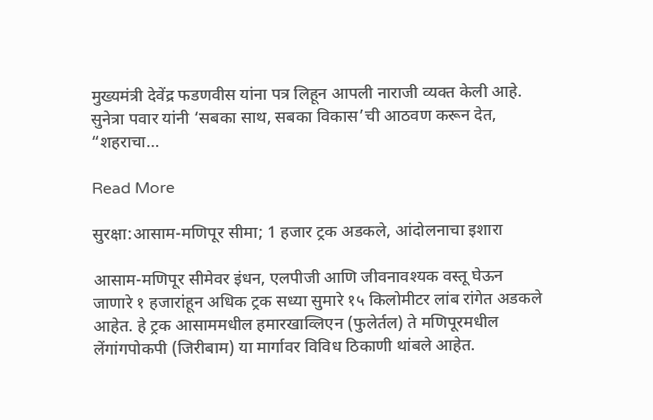मुख्यमंत्री देवेंद्र फडणवीस यांना पत्र लिहून आपली नाराजी व्यक्त केली आहे. सुनेत्रा पवार यांनी ‘सबका साथ, सबका विकास’ची आठवण करून देत, “शहराचा…

Read More

सुरक्षा:आसाम-मणिपूर सीमा; 1 हजार ट्रक अडकले, आंदोलनाचा इशारा

आसाम-मणिपूर सीमेवर इंधन, एलपीजी आणि जीवनावश्यक वस्तू घेऊन जाणारे १ हजारांहून अधिक ट्रक सध्या सुमारे १५ किलोमीटर लांब रांगेत अडकले आहेत. हे ट्रक आसाममधील हमारखाव्लिएन (फुलेर्तल) ते मणिपूरमधील लेंगांगपोकपी (जिरीबाम) या मार्गावर विविध ठिकाणी थांबले आहेत.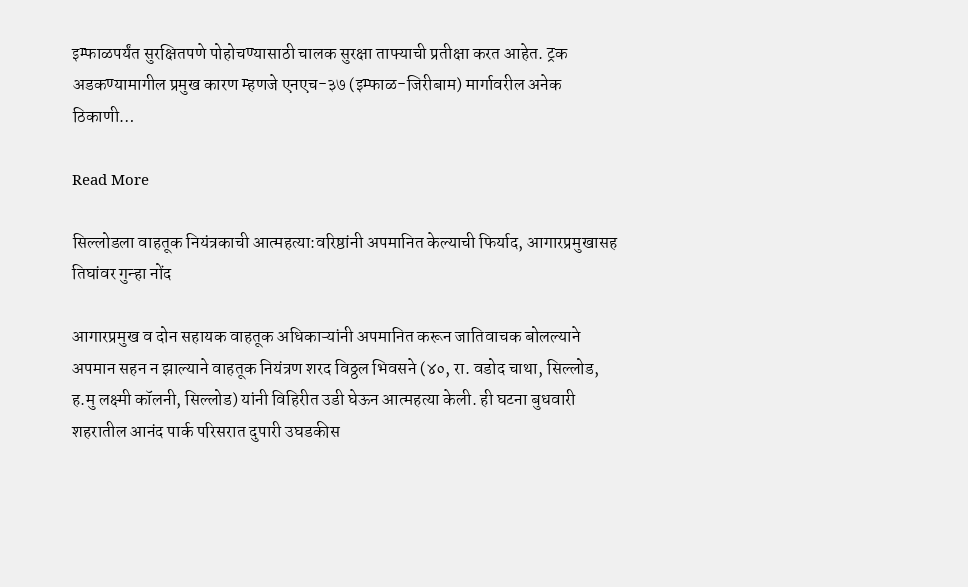इम्फाळपर्यंत सुरक्षितपणे पोहोचण्यासाठी चालक सुरक्षा ताफ्याची प्रतीक्षा करत आहेत. ट्रक अडकण्यामागील प्रमुख कारण म्हणजे एनएच-३७ (इम्फाळ-जिरीबाम) मार्गावरील अनेक ठिकाणी…

Read More

सिल्लोडला वाहतूक नियंत्रकाची आत्महत्या:वरिष्ठांनी अपमानित केल्याची फिर्याद, आगारप्रमुखासह तिघांवर गुन्हा नोंद

आगारप्रमुख व दोन सहायक वाहतूक अधिकाऱ्यांनी अपमानित करून जातिवाचक बोलल्याने अपमान सहन न झाल्याने वाहतूक नियंत्रण शरद विठ्ठल भिवसने (४०, रा. वडोद चाथा, सिल्लोड, ह.मु लक्ष्मी कॉलनी, सिल्लोड) यांनी विहिरीत उडी घेऊन आत्महत्या केली. ही घटना बुधवारी शहरातील आनंद पार्क परिसरात दुपारी उघडकीस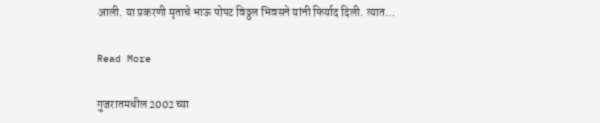आली. या प्रकरणी मृताचे भाऊ पोपट विठ्ठल भिवसने यांनी फिर्याद दिली. त्यात…

Read More

गुजरातमधील 2002 च्या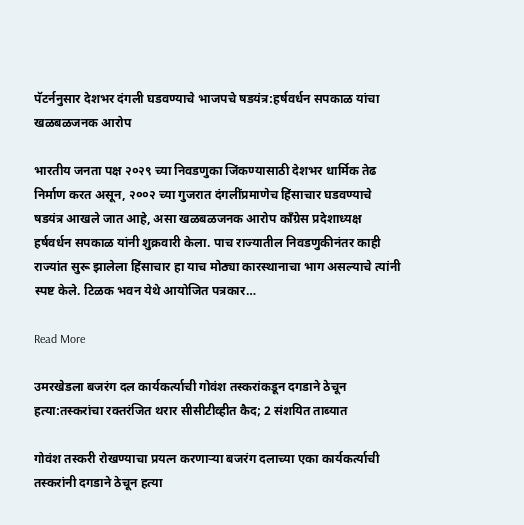पॅटर्ननुसार देशभर दंगली घडवण्याचे भाजपचे षडयंत्र:हर्षवर्धन सपकाळ यांचा खळबळजनक आरोप

भारतीय जनता पक्ष २०२९ च्या निवडणुका जिंकण्यासाठी देशभर धार्मिक तेढ निर्माण करत असून, २००२ च्या गुजरात दंगलींप्रमाणेच हिंसाचार घडवण्याचे षडयंत्र आखले जात आहे, असा खळबळजनक आरोप काँग्रेस प्रदेशाध्यक्ष हर्षवर्धन सपकाळ यांनी शुक्रवारी केला. पाच राज्यातील निवडणुकीनंतर काही राज्यांत सुरू झालेला हिंसाचार हा याच मोठ्या कारस्थानाचा भाग असल्याचे त्यांनी स्पष्ट केले. टिळक भवन येथे आयोजित पत्रकार…

Read More

उमरखेडला बजरंग दल कार्यकर्त्याची गोवंश तस्करांकडून दगडाने ठेचून हत्या:तस्करांचा रक्तरंजित थरार सीसीटीव्हीत कैद; 2 संशयित ताब्यात

गोवंश तस्करी रोखण्याचा प्रयत्न करणाऱ्या बजरंग दलाच्या एका कार्यकर्त्याची तस्करांनी दगडाने ठेचून हत्या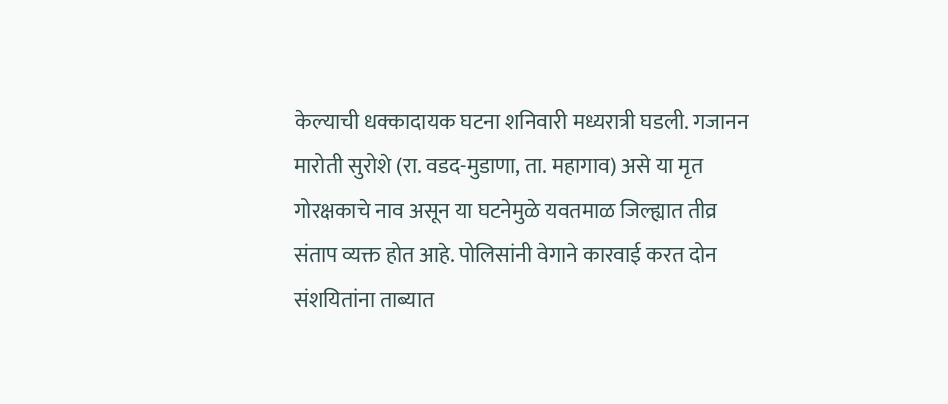केल्याची धक्कादायक घटना शनिवारी मध्यरात्री घडली. गजानन मारोती सुरोशे (रा. वडद-मुडाणा, ता. महागाव) असे या मृत गोरक्षकाचे नाव असून या घटनेमुळे यवतमाळ जिल्ह्यात तीव्र संताप व्यक्त होत आहे. पोलिसांनी वेगाने कारवाई करत दोन संशयितांना ताब्यात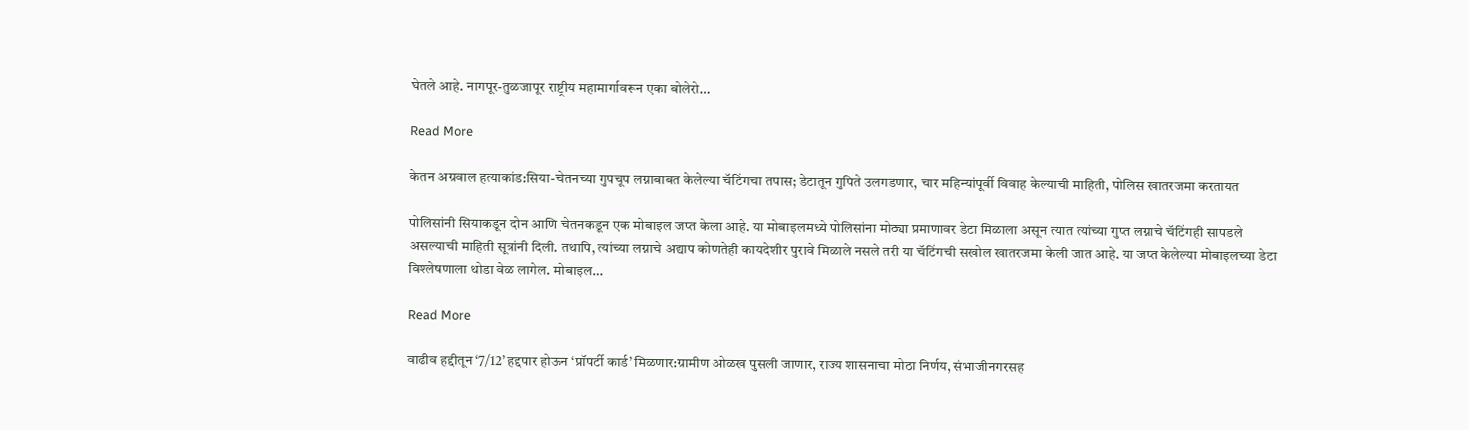घेतले आहे. नागपूर-तुळजापूर राष्ट्रीय महामार्गावरून एका बोलेरो…

Read More

केतन अग्रवाल हत्याकांड:सिया-चेतनच्या गुपचूप लग्नाबाबत केलेल्या चॅटिंगचा तपास; डेटातून गुपिते उलगडणार, चार महिन्यांपूर्वी विवाह केल्याची माहिती, पोलिस खातरजमा करतायत

पोलिसांनी सियाकडून दोन आणि चेतनकडून एक मोबाइल जप्त केला आहे. या मोबाइलमध्ये पोलिसांना मोठ्या प्रमाणावर डेटा मिळाला असून त्यात त्यांच्या गुप्त लग्नाचे चॅटिंगही सापडले असल्याची माहिती सूत्रांनी दिली. तथापि, त्यांच्या लग्नाचे अद्याप कोणतेही कायदेशीर पुरावे मिळाले नसले तरी या चॅटिंगची सखोल खातरजमा केली जात आहे. या जप्त केलेल्या मोबाइलच्या डेटा विश्लेषणाला थोडा वेळ लागेल. मोबाइल…

Read More

वाढीव हद्दीतून ‘7/12’ हद्दपार होऊन ‘प्रॉपर्टी कार्ड’ मिळणार:ग्रामीण ओळख पुसली जाणार, राज्य शासनाचा मोठा निर्णय, संभाजीनगरसह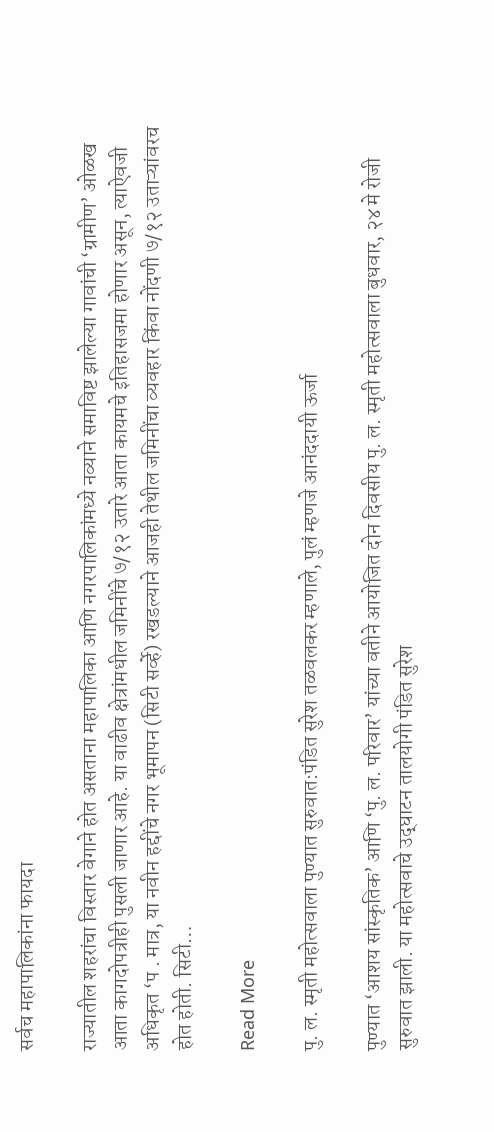सर्वच महापालिकांना फायदा

राज्यातील शहरांचा विस्तार वेगाने होत असताना महापालिका आणि नगरपालिकांमध्ये नव्याने समाविष्ट झालेल्या गावांची ‘ग्रामीण’ ओळख आता कागदोपत्रीही पुसली जाणार आहे. या वाढीव क्षेत्रांमधील जमिनींचे ७/१२ उतारे आता कायमचे इतिहासजमा होणार असून, त्याऐवजी अधिकृत ‘प . मात्र, या नवीन हद्दींचे नगर भूमापन (सिटी सर्व्हे) रखडल्याने आजही तेथील जमिनींचा व्यवहार किंवा नोंदणी ७/१२ उताऱ्यांवरच होत होती. सिटी…

Read More

पु. ल. स्मृती महोत्सवाला पुण्यात सुरुवात:पंडित सुरेश तळवलकर म्हणाले, पुलं म्हणजे आनंददायी ऊर्जा

पुण्यात ‘आशय सांस्कृतिक’ आणि ‘पु. ल. परिवार’ यांच्या वतीने आयोजित दोन दिवसीय पु. ल. स्मृती महोत्सवाला बुधवार, २४ मे रोजी सुरुवात झाली. या महोत्सवाचे उद्‌घाटन तालयोगी पंडित सुरेश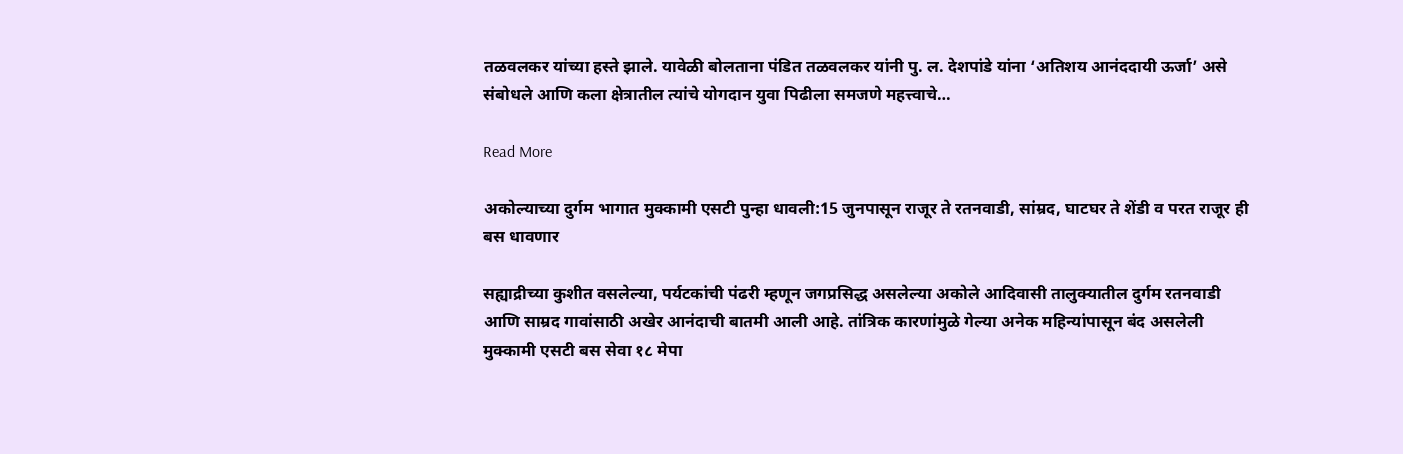तळवलकर यांच्या हस्ते झाले. यावेळी बोलताना पंडित तळवलकर यांनी पु. ल. देशपांडे यांना ‘अतिशय आनंददायी ऊर्जा’ असे संबोधले आणि कला क्षेत्रातील त्यांचे योगदान युवा पिढीला समजणे महत्त्वाचे…

Read More

अकोल्याच्या दुर्गम भागात मुक्कामी एसटी पुन्हा धावली:15 जुनपासून राजूर ते रतनवाडी, सांम्रद, घाटघर ते शेंडी व परत राजूर ही बस धावणार

सह्याद्रीच्या कुशीत वसलेल्या, पर्यटकांची पंढरी म्हणून जगप्रसिद्ध असलेल्या अकोले आदिवासी तालुक्यातील दुर्गम रतनवाडी आणि साम्रद गावांसाठी अखेर आनंदाची बातमी आली आहे. तांत्रिक कारणांमुळे गेल्या अनेक महिन्यांपासून बंद असलेली मुक्कामी एसटी बस सेवा १८ मेपा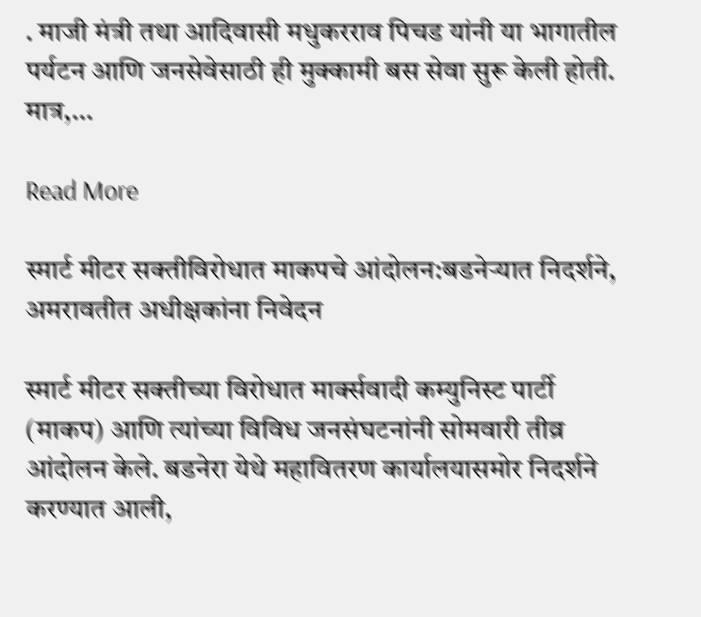. माजी मंत्री तथा आदिवासी मधुकरराव पिचड यांनी या भागातील पर्यटन आणि जनसेवेसाठी ही मुक्कामी बस सेवा सुरू केली होती. मात्र,…

Read More

स्मार्ट मीटर सक्तीविरोधात माकपचे आंदोलन:बडनेऱ्यात निदर्शने, अमरावतीत अधीक्षकांना निवेदन

स्मार्ट मीटर सक्तीच्या विरोधात मार्क्सवादी कम्युनिस्ट पार्टी (माकप) आणि त्यांच्या विविध जनसंघटनांनी सोमवारी तीव्र आंदोलन केले. बडनेरा येथे महावितरण कार्यालयासमोर निदर्शने करण्यात आली,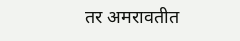तर अमरावतीत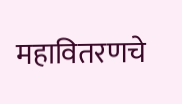महावितरणचे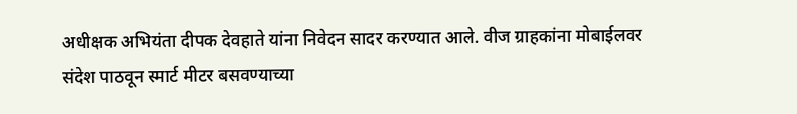अधीक्षक अभियंता दीपक देवहाते यांना निवेदन सादर करण्यात आले. वीज ग्राहकांना मोबाईलवर संदेश पाठवून स्मार्ट मीटर बसवण्याच्या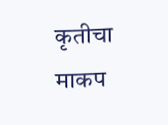कृतीचा माकप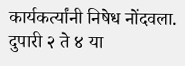कार्यकर्त्यांनी निषेध नोंदवला. दुपारी २ ते ४ या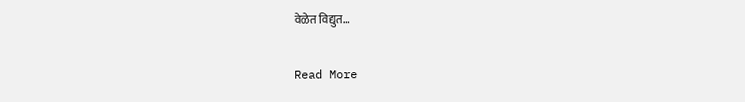वेळेत विद्युत…

Read More